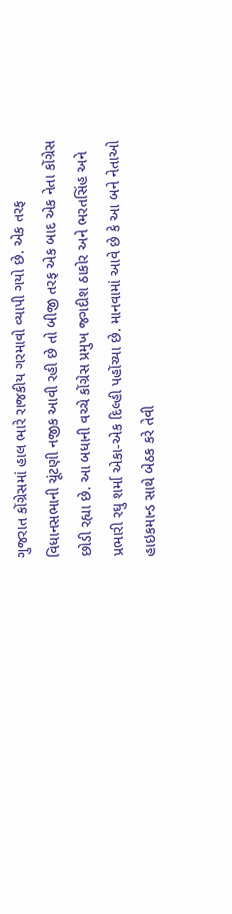ગુજરાત કોંગ્રેસમાં હાલ ભારે રાજકીય ગરમાવો વ્યાપી ગયો છે. એક તરફ વિધાનસભાની ચૂંટણી નજીક આવી રહી છે તો બીજી તરફ એક બાદ એક નેતા કોંગ્રેસ છોડી રહ્યા છે. આ બધાની વચ્ચે કોંગ્રેસ પ્રમુખ જગદીશ ઠાકોર અને ભરતસિંહ અને પ્રભારી રઘુ શર્મા એકા-એક દિલ્હી પહોંચ્યા છે. માનવામાં આવે છે કે આ બને નેતાઓ હાઇકમાન્ડ સાથે બેઠક કરે તેવી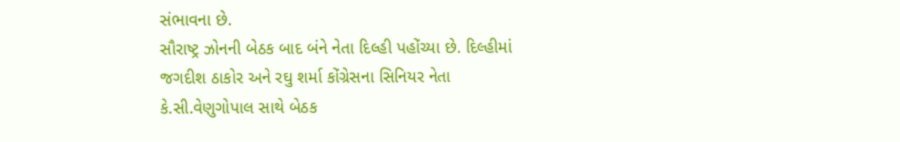સંભાવના છે.
સૌરાષ્ટ્ર ઝોનની બેઠક બાદ બંને નેતા દિલ્હી પહોંચ્યા છે. દિલ્હીમાં જગદીશ ઠાકોર અને રઘુ શર્મા કોંગ્રેસના સિનિયર નેતા કે.સી.વેણુગોપાલ સાથે બેઠક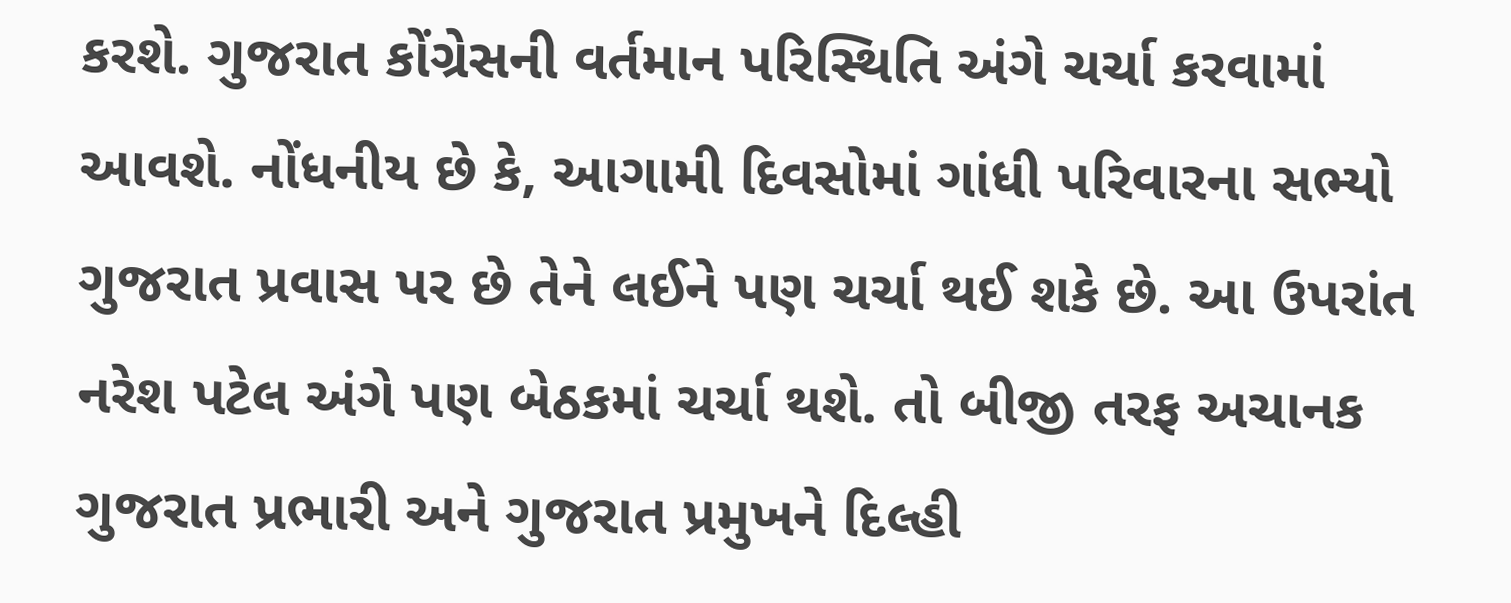કરશે. ગુજરાત કોંગ્રેસની વર્તમાન પરિસ્થિતિ અંગે ચર્ચા કરવામાં આવશે. નોંધનીય છે કે, આગામી દિવસોમાં ગાંધી પરિવારના સભ્યો ગુજરાત પ્રવાસ પર છે તેને લઈને પણ ચર્ચા થઈ શકે છે. આ ઉપરાંત નરેશ પટેલ અંગે પણ બેઠકમાં ચર્ચા થશે. તો બીજી તરફ અચાનક ગુજરાત પ્રભારી અને ગુજરાત પ્રમુખને દિલ્હી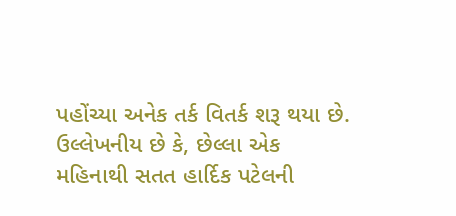પહોંચ્યા અનેક તર્ક વિતર્ક શરૂ થયા છે.
ઉલ્લેખનીય છે કે, છેલ્લા એક મહિનાથી સતત હાર્દિક પટેલની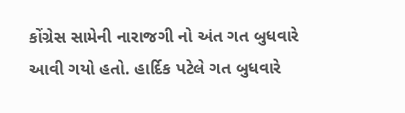કોંગ્રેસ સામેની નારાજગી નો અંત ગત બુધવારે આવી ગયો હતો. હાર્દિક પટેલે ગત બુધવારે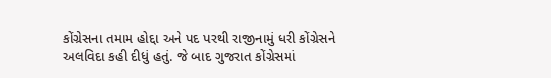કોંગ્રેસના તમામ હોદ્દા અને પદ પરથી રાજીનામું ધરી કોંગ્રેસને અલવિદા કહી દીધું હતું. જે બાદ ગુજરાત કોંગ્રેસમાં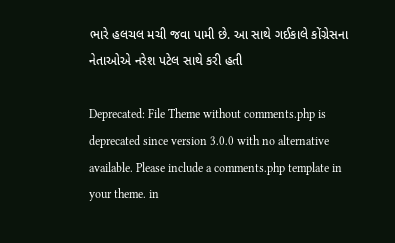ભારે હલચલ મચી જવા પામી છે. આ સાથે ગઈકાલે કોંગ્રેસના નેતાઓએ નરેશ પટેલ સાથે કરી હતી

Deprecated: File Theme without comments.php is deprecated since version 3.0.0 with no alternative available. Please include a comments.php template in your theme. in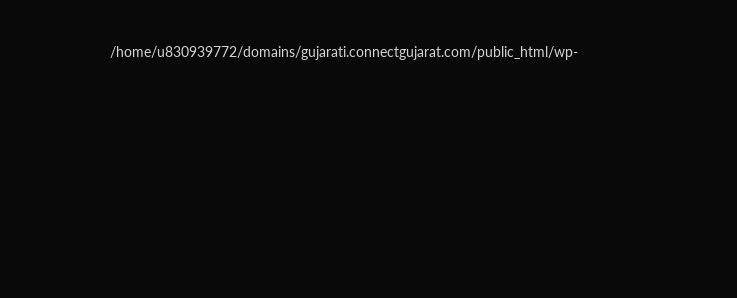/home/u830939772/domains/gujarati.connectgujarat.com/public_html/wp-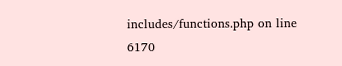includes/functions.php on line 6170